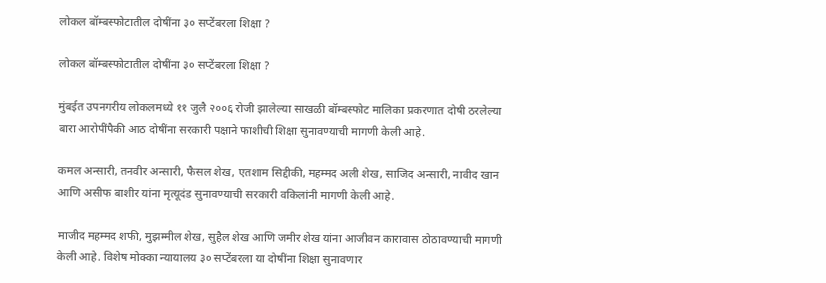लोकल बॉम्बस्फोटातील दोषींना ३० सप्टेंबरला शिक्षा ?

लोकल बॉम्बस्फोटातील दोषींना ३० सप्टेंबरला शिक्षा ?

मुंबईत उपनगरीय लोकलमध्ये ११ जुलै २००६ रोजी झालेल्या साखळी बॉम्बस्फोट मालिका प्रकरणात दोषी ठरलेल्या बारा आरोपींपैकी आठ दोषींना सरकारी पक्षाने फाशीची शिक्षा सुनावण्याची मागणी केली आहे.

कमल अन्सारी, तनवीर अन्सारी, फैसल शेख, एतशाम सिद्दीकी, महम्मद अली शेख, साजिद अन्सारी, नावीद खान आणि असीफ बाशीर यांना मृत्यूदंड सुनावण्याची सरकारी वकिलांनी मागणी केली आहे.

माजीद महम्मद शफी, मुझम्मील शेख, सुहैल शेख आणि जमीर शेख यांना आजीवन कारावास ठोठावण्याची मागणी केली आहे. विशेष मोक्का न्यायालय ३० सप्टेंबरला या दोषींना शिक्षा सुनावणार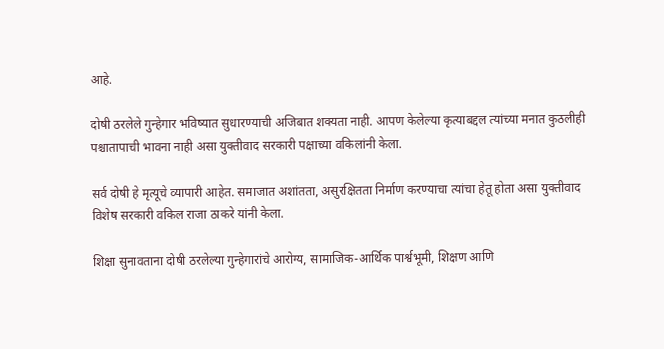आहे.

दोषी ठरलेले गुन्हेगार भविष्यात सुधारण्याची अजिबात शक्यता नाही. आपण केलेल्या कृत्याबद्दल त्यांच्या मनात कुठलीही पश्चातापाची भावना नाही असा युक्तीवाद सरकारी पक्षाच्या वकिलांनी केला.

सर्व दोषी हे मृत्यूचे व्यापारी आहेत. समाजात अशांतता, असुरक्षितता निर्माण करण्याचा त्यांचा हेतू होता असा युक्तीवाद विशेष सरकारी वकिल राजा ठाकरे यांनी केला.

शिक्षा सुनावताना दोषी ठरलेल्या गुन्हेगारांचे आरोग्य, सामाजिक-आर्थिक पार्श्वभूमी, शिक्षण आणि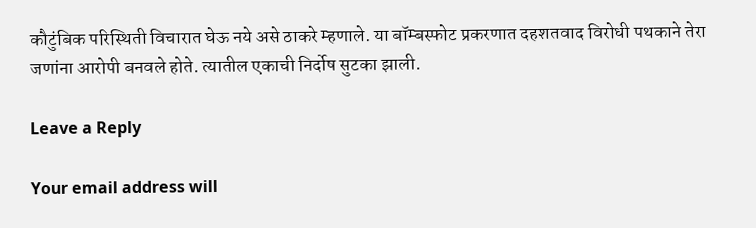कौटुंबिक परिस्थिती विचारात घेऊ नये असे ठाकरे म्हणाले. या बॉम्बस्फोट प्रकरणात दहशतवाद विरोधी पथकाने तेरा जणांना आरोपी बनवले होते. त्यातील एकाची निर्दोष सुटका झाली.

Leave a Reply

Your email address will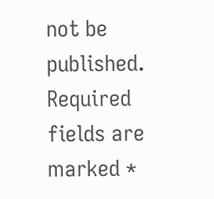not be published. Required fields are marked *